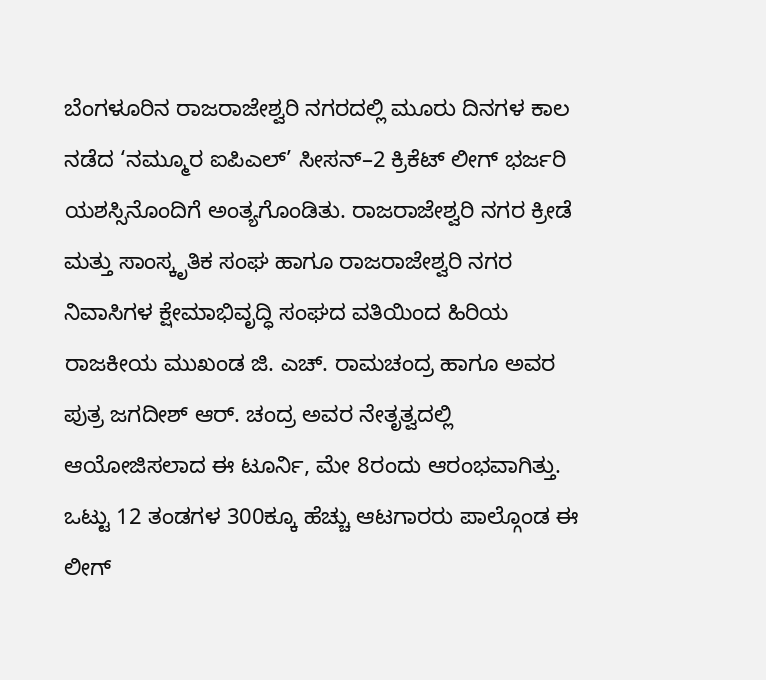ಬೆಂಗಳೂರಿನ ರಾಜರಾಜೇಶ್ವರಿ ನಗರದಲ್ಲಿ ಮೂರು ದಿನಗಳ ಕಾಲ ನಡೆದ ‘ನಮ್ಮೂರ ಐಪಿಎಲ್’ ಸೀಸನ್–2 ಕ್ರಿಕೆಟ್ ಲೀಗ್ ಭರ್ಜರಿ ಯಶಸ್ಸಿನೊಂದಿಗೆ ಅಂತ್ಯಗೊಂಡಿತು. ರಾಜರಾಜೇಶ್ವರಿ ನಗರ ಕ್ರೀಡೆ ಮತ್ತು ಸಾಂಸ್ಕೃತಿಕ ಸಂಘ ಹಾಗೂ ರಾಜರಾಜೇಶ್ವರಿ ನಗರ ನಿವಾಸಿಗಳ ಕ್ಷೇಮಾಭಿವೃದ್ಧಿ ಸಂಘದ ವತಿಯಿಂದ ಹಿರಿಯ ರಾಜಕೀಯ ಮುಖಂಡ ಜಿ. ಎಚ್. ರಾಮಚಂದ್ರ ಹಾಗೂ ಅವರ ಪುತ್ರ ಜಗದೀಶ್ ಆರ್. ಚಂದ್ರ ಅವರ ನೇತೃತ್ವದಲ್ಲಿ ಆಯೋಜಿಸಲಾದ ಈ ಟೂರ್ನಿ, ಮೇ 8ರಂದು ಆರಂಭವಾಗಿತ್ತು. ಒಟ್ಟು 12 ತಂಡಗಳ 300ಕ್ಕೂ ಹೆಚ್ಚು ಆಟಗಾರರು ಪಾಲ್ಗೊಂಡ ಈ ಲೀಗ್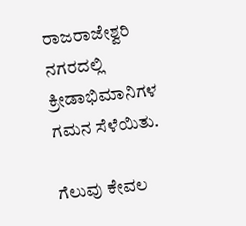ರಾಜರಾಜೇಶ್ವರಿ ನಗರದಲ್ಲಿ ಕ್ರೀಡಾಭಿಮಾನಿಗಳ ಗಮನ ಸೆಳೆಯಿತು.

ಗೆಲುವು ಕೇವಲ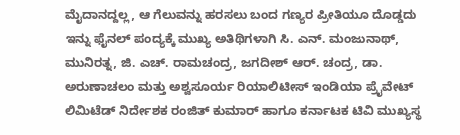ಮೈದಾನದ್ದಲ್ಲ, ಆ ಗೆಲುವನ್ನು ಹರಸಲು ಬಂದ ಗಣ್ಯರ ಪ್ರೀತಿಯೂ ದೊಡ್ಡದು
ಇನ್ನು ಫೈನಲ್ ಪಂದ್ಯಕ್ಕೆ ಮುಖ್ಯ ಅತಿಥಿಗಳಾಗಿ ಸಿ. ಎನ್. ಮಂಜುನಾಥ್, ಮುನಿರತ್ನ, ಜಿ. ಎಚ್. ರಾಮಚಂದ್ರ, ಜಗದೀಶ್ ಆರ್. ಚಂದ್ರ, ಡಾ. ಅರುಣಾಚಲಂ ಮತ್ತು ಅಶ್ವಸೂರ್ಯ ರಿಯಾಲಿಟೀಸ್ ಇಂಡಿಯಾ ಪ್ರೈವೇಟ್ ಲಿಮಿಟೆಡ್ ನಿರ್ದೇಶಕ ರಂಜಿತ್ ಕುಮಾರ್ ಹಾಗೂ ಕರ್ನಾಟಕ ಟಿವಿ ಮುಖ್ಯಸ್ಥ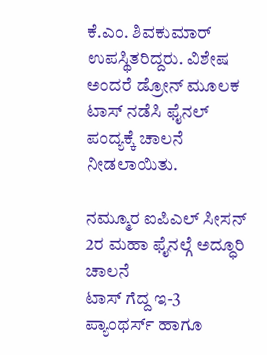ಕೆ.ಎಂ. ಶಿವಕುಮಾರ್ ಉಪಸ್ಥಿತರಿದ್ದರು. ವಿಶೇಷ ಅಂದರೆ ಡ್ರೋನ್ ಮೂಲಕ ಟಾಸ್ ನಡೆಸಿ ಫೈನಲ್ ಪಂದ್ಯಕ್ಕೆ ಚಾಲನೆ ನೀಡಲಾಯಿತು.

ನಮ್ಮೂರ ಐಪಿಎಲ್ ಸೀಸನ್ 2ರ ಮಹಾ ಫೈನಲ್ಗೆ ಅದ್ಧೂರಿ ಚಾಲನೆ
ಟಾಸ್ ಗೆದ್ದ ಇ-3 ಪ್ಯಾಂಥರ್ಸ್ ಹಾಗೂ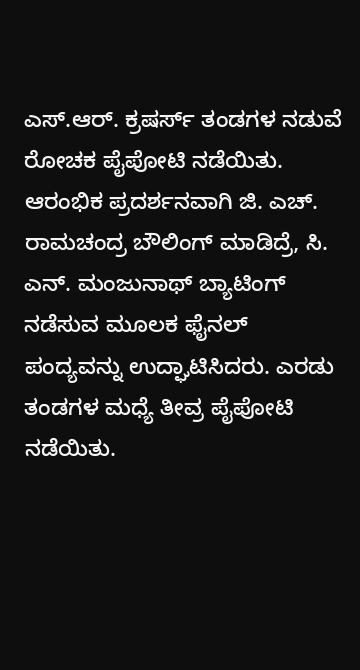ಎಸ್.ಆರ್. ಕ್ರಷರ್ಸ್ ತಂಡಗಳ ನಡುವೆ ರೋಚಕ ಪೈಪೋಟಿ ನಡೆಯಿತು. ಆರಂಭಿಕ ಪ್ರದರ್ಶನವಾಗಿ ಜಿ. ಎಚ್. ರಾಮಚಂದ್ರ ಬೌಲಿಂಗ್ ಮಾಡಿದ್ರೆ, ಸಿ. ಎನ್. ಮಂಜುನಾಥ್ ಬ್ಯಾಟಿಂಗ್ ನಡೆಸುವ ಮೂಲಕ ಫೈನಲ್ ಪಂದ್ಯವನ್ನು ಉದ್ಘಾಟಿಸಿದರು. ಎರಡು ತಂಡಗಳ ಮಧ್ಯೆ ತೀವ್ರ ಪೈಪೋಟಿ ನಡೆಯಿತು.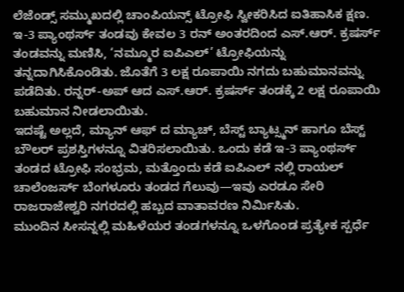ಲೆಜೆಂಡ್ಸ್ ಸಮ್ಮುಖದಲ್ಲಿ ಚಾಂಪಿಯನ್ಸ್ ಟ್ರೋಫಿ ಸ್ವೀಕರಿಸಿದ ಐತಿಹಾಸಿಕ ಕ್ಷಣ.
ಇ-3 ಪ್ಯಾಂಥರ್ಸ್ ತಂಡವು ಕೇವಲ 3 ರನ್ ಅಂತರದಿಂದ ಎಸ್.ಆರ್. ಕ್ರಷರ್ಸ್ ತಂಡವನ್ನು ಮಣಿಸಿ, ‘ನಮ್ಮೂರ ಐಪಿಎಲ್’ ಟ್ರೋಫಿಯನ್ನು ತನ್ನದಾಗಿಸಿಕೊಂಡಿತು. ಜೊತೆಗೆ 3 ಲಕ್ಷ ರೂಪಾಯಿ ನಗದು ಬಹುಮಾನವನ್ನು ಪಡೆದಿತು. ರನ್ನರ್-ಅಪ್ ಆದ ಎಸ್.ಆರ್. ಕ್ರಷರ್ಸ್ ತಂಡಕ್ಕೆ 2 ಲಕ್ಷ ರೂಪಾಯಿ ಬಹುಮಾನ ನೀಡಲಾಯಿತು.
ಇದಷ್ಟೆ ಅಲ್ಲದೆ, ಮ್ಯಾನ್ ಆಫ್ ದ ಮ್ಯಾಚ್, ಬೆಸ್ಟ್ ಬ್ಯಾಟ್ಸ್ಮನ್ ಹಾಗೂ ಬೆಸ್ಟ್ ಬೌಲರ್ ಪ್ರಶಸ್ತಿಗಳನ್ನೂ ವಿತರಿಸಲಾಯಿತು. ಒಂದು ಕಡೆ ಇ-3 ಪ್ಯಾಂಥರ್ಸ್ ತಂಡದ ಟ್ರೋಫಿ ಸಂಭ್ರಮ, ಮತ್ತೊಂದು ಕಡೆ ಐಪಿಎಲ್ ನಲ್ಲಿ ರಾಯಲ್ ಚಾಲೆಂಜರ್ಸ್ ಬೆಂಗಳೂರು ತಂಡದ ಗೆಲುವು—ಇವು ಎರಡೂ ಸೇರಿ ರಾಜರಾಜೇಶ್ವರಿ ನಗರದಲ್ಲಿ ಹಬ್ಬದ ವಾತಾವರಣ ನಿರ್ಮಿಸಿತು.
ಮುಂದಿನ ಸೀಸನ್ನಲ್ಲಿ ಮಹಿಳೆಯರ ತಂಡಗಳನ್ನೂ ಒಳಗೊಂಡ ಪ್ರತ್ಯೇಕ ಸ್ಪರ್ಧೆ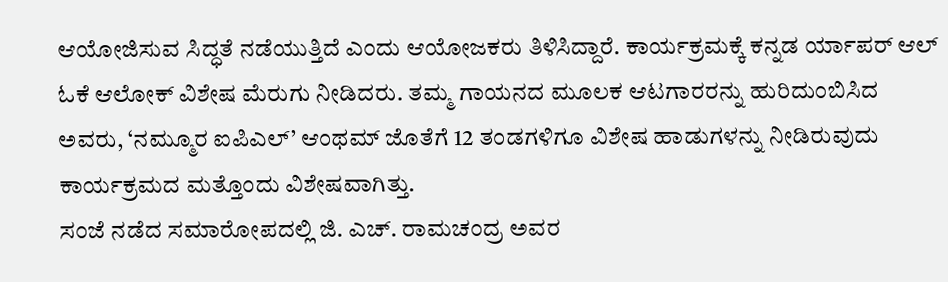ಆಯೋಜಿಸುವ ಸಿದ್ಧತೆ ನಡೆಯುತ್ತಿದೆ ಎಂದು ಆಯೋಜಕರು ತಿಳಿಸಿದ್ದಾರೆ. ಕಾರ್ಯಕ್ರಮಕ್ಕೆ ಕನ್ನಡ ರ್ಯಾಪರ್ ಆಲ್ ಓಕೆ ಆಲೋಕ್ ವಿಶೇಷ ಮೆರುಗು ನೀಡಿದರು. ತಮ್ಮ ಗಾಯನದ ಮೂಲಕ ಆಟಗಾರರನ್ನು ಹುರಿದುಂಬಿಸಿದ ಅವರು, ‘ನಮ್ಮೂರ ಐಪಿಎಲ್’ ಆಂಥಮ್ ಜೊತೆಗೆ 12 ತಂಡಗಳಿಗೂ ವಿಶೇಷ ಹಾಡುಗಳನ್ನು ನೀಡಿರುವುದು ಕಾರ್ಯಕ್ರಮದ ಮತ್ತೊಂದು ವಿಶೇಷವಾಗಿತ್ತು.
ಸಂಜೆ ನಡೆದ ಸಮಾರೋಪದಲ್ಲಿ ಜಿ. ಎಚ್. ರಾಮಚಂದ್ರ ಅವರ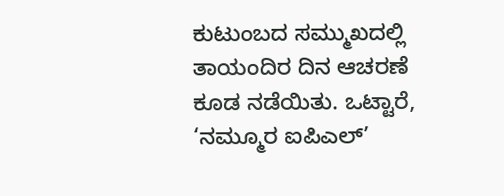ಕುಟುಂಬದ ಸಮ್ಮುಖದಲ್ಲಿ ತಾಯಂದಿರ ದಿನ ಆಚರಣೆ ಕೂಡ ನಡೆಯಿತು. ಒಟ್ಟಾರೆ, ‘ನಮ್ಮೂರ ಐಪಿಎಲ್’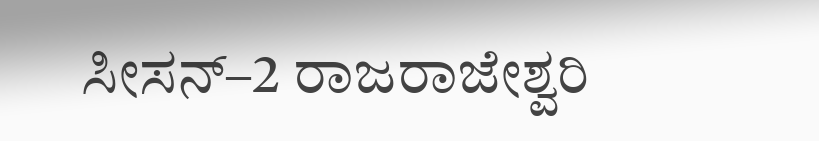ಸೀಸನ್–2 ರಾಜರಾಜೇಶ್ವರಿ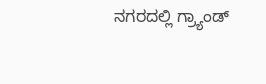ನಗರದಲ್ಲಿ ಗ್ರ್ಯಾಂಡ್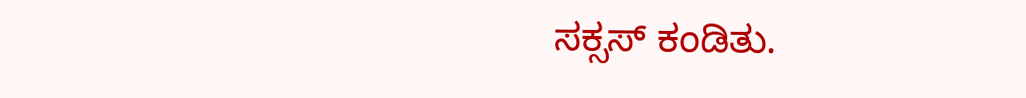ಸಕ್ಸಸ್ ಕಂಡಿತು.